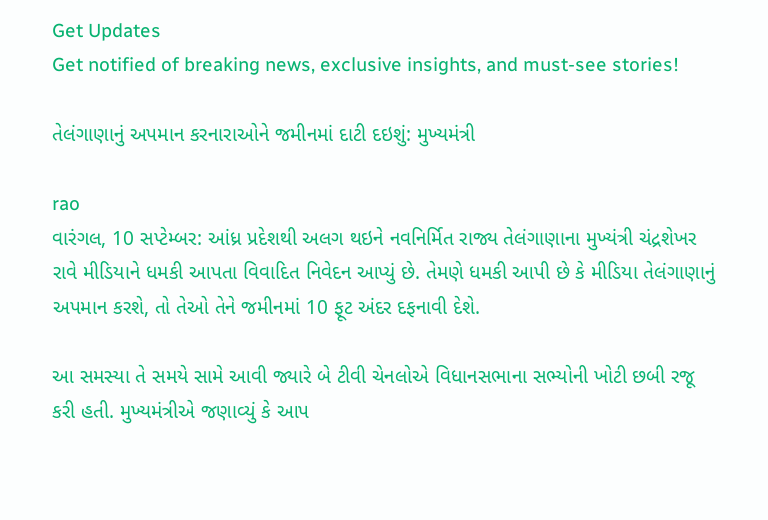Get Updates
Get notified of breaking news, exclusive insights, and must-see stories!

તેલંગાણાનું અપમાન કરનારાઓને જમીનમાં દાટી દઇશું: મુખ્યમંત્રી

rao
વારંગલ, 10 સપ્ટેમ્બર: આંધ્ર પ્રદેશથી અલગ થઇને નવનિર્મિત રાજ્ય તેલંગાણાના મુખ્યંત્રી ચંદ્રશેખર રાવે મીડિયાને ધમકી આપતા વિવાદિત નિવેદન આપ્યું છે. તેમણે ધમકી આપી છે કે મીડિયા તેલંગાણાનું અપમાન કરશે, તો તેઓ તેને જમીનમાં 10 ફૂટ અંદર દફનાવી દેશે.

આ સમસ્યા તે સમયે સામે આવી જ્યારે બે ટીવી ચેનલોએ વિધાનસભાના સભ્યોની ખોટી છબી રજૂ કરી હતી. મુખ્યમંત્રીએ જણાવ્યું કે આપ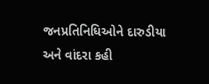જનપ્રતિનિધિઓને દારુડીયા અને વાંદરા કહી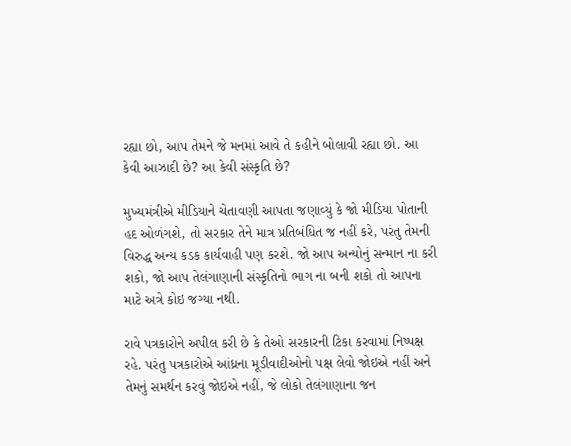રહ્યા છો, આપ તેમને જે મનમાં આવે તે કહીને બોલાવી રહ્યા છો. આ કેવી આઝાદી છે? આ કેવી સંસ્કૃતિ છે?

મુખ્યમંત્રીએ મીડિયાને ચેતાવણી આપતા જણાવ્યું કે જો મીડિયા પોતાની હદ ઓળંગશે, તો સરકાર તેને માત્ર પ્રતિબંધિત જ નહીં કરે, પરંતુ તેમની વિરુદ્ધ અન્ય કડક કાર્યવાહી પણ કરશે. જો આપ અન્યોનું સન્માન ના કરી શકો, જો આપ તેલંગાણાની સંસ્કૃતિનો ભાગ ના બની શકો તો આપના માટે અત્રે કોઇ જગ્યા નથી.

રાવે પત્રકારોને અપીલ કરી છે કે તેઓ સરકારની ટિકા કરવામાં નિષ્પક્ષ રહે. પરંતુ પત્રકારોએ આંધ્રના મૂડીવાદીઓનો પક્ષ લેવો જોઇએ નહીં અને તેમનું સમર્થન કરવું જોઇએ નહીં, જે લોકો તેલંગાણાના જન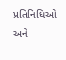પ્રતિનિધિઓ અને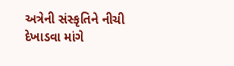અત્રેની સંસ્કૃતિને નીચી દેખાડવા માંગે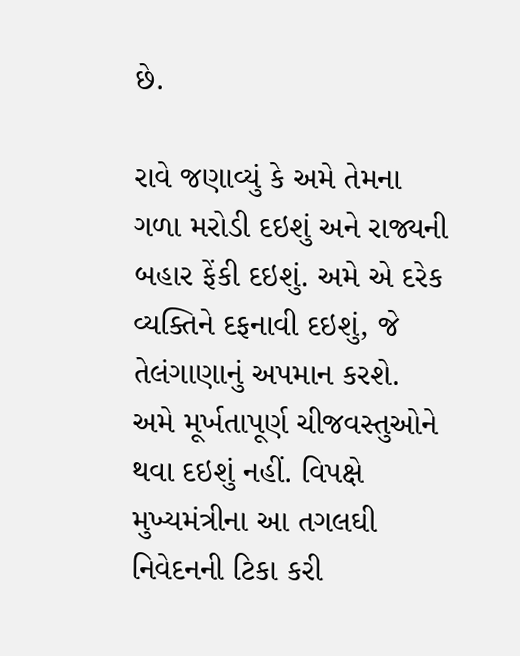છે.

રાવે જણાવ્યું કે અમે તેમના ગળા મરોડી દઇશું અને રાજ્યની બહાર ફેંકી દઇશું. અમે એ દરેક વ્યક્તિને દફનાવી દઇશું, જે તેલંગાણાનું અપમાન કરશે. અમે મૂર્ખતાપૂર્ણ ચીજવસ્તુઓને થવા દઇશું નહીં. વિપક્ષે મુખ્યમંત્રીના આ તગલઘી નિવેદનની ટિકા કરી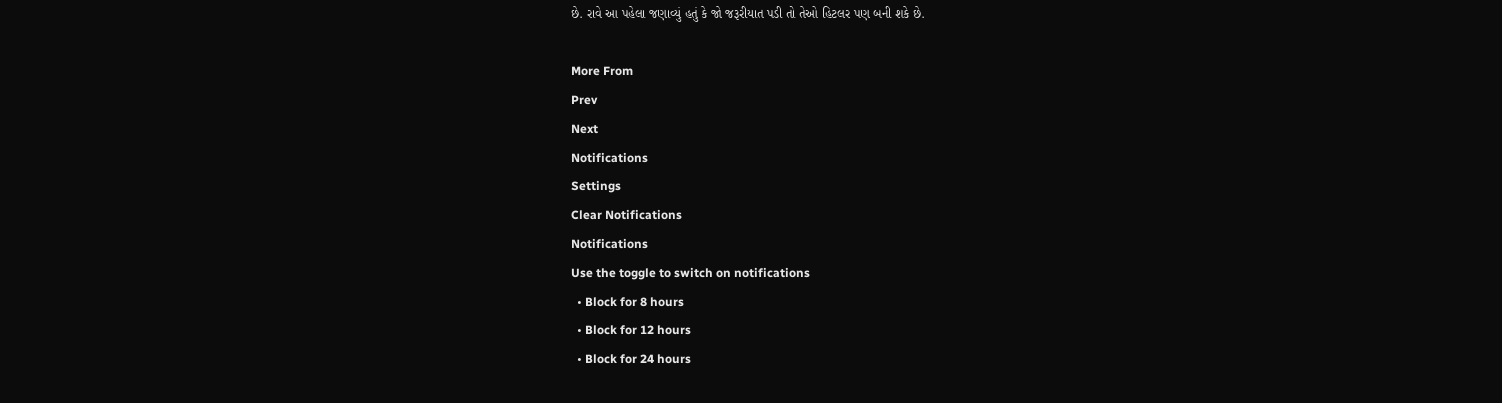છે. રાવે આ પહેલા જણાવ્યું હતું કે જો જરૂરીયાત પડી તો તેઓ હિટલર પણ બની શકે છે.

More From
Prev
Next
Notifications
Settings
Clear Notifications
Notifications
Use the toggle to switch on notifications
  • Block for 8 hours
  • Block for 12 hours
  • Block for 24 hours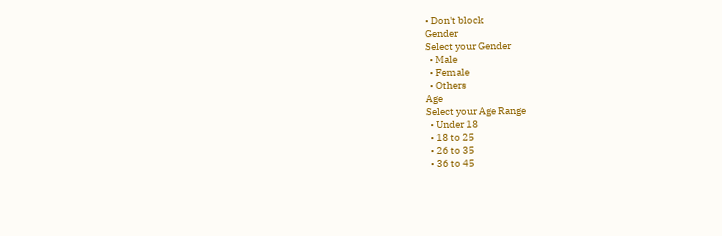• Don't block
Gender
Select your Gender
  • Male
  • Female
  • Others
Age
Select your Age Range
  • Under 18
  • 18 to 25
  • 26 to 35
  • 36 to 45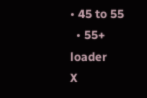• 45 to 55
  • 55+
loader
X